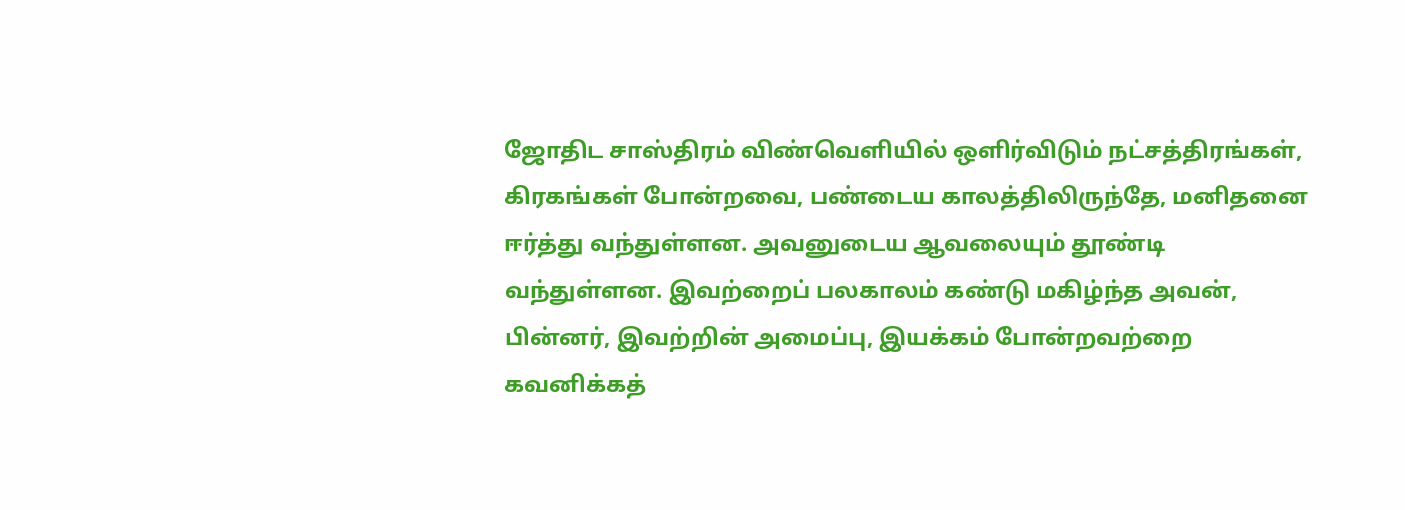ஜோதிட சாஸ்திரம் விண்வெளியில் ஒளிர்விடும் நட்சத்திரங்கள், கிரகங்கள் போன்றவை, பண்டைய காலத்திலிருந்தே, மனிதனை ஈர்த்து வந்துள்ளன. அவனுடைய ஆவலையும் தூண்டி வந்துள்ளன. இவற்றைப் பலகாலம் கண்டு மகிழ்ந்த அவன், பின்னர், இவற்றின் அமைப்பு, இயக்கம் போன்றவற்றை கவனிக்கத்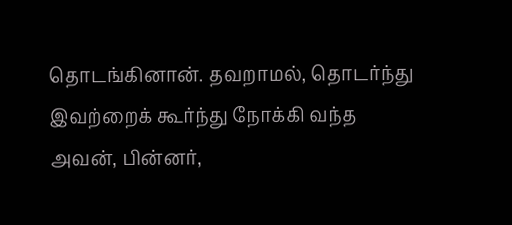தொடங்கினான். தவறாமல், தொடர்ந்து இவற்றைக் கூர்ந்து நோக்கி வந்த அவன், பின்னர்,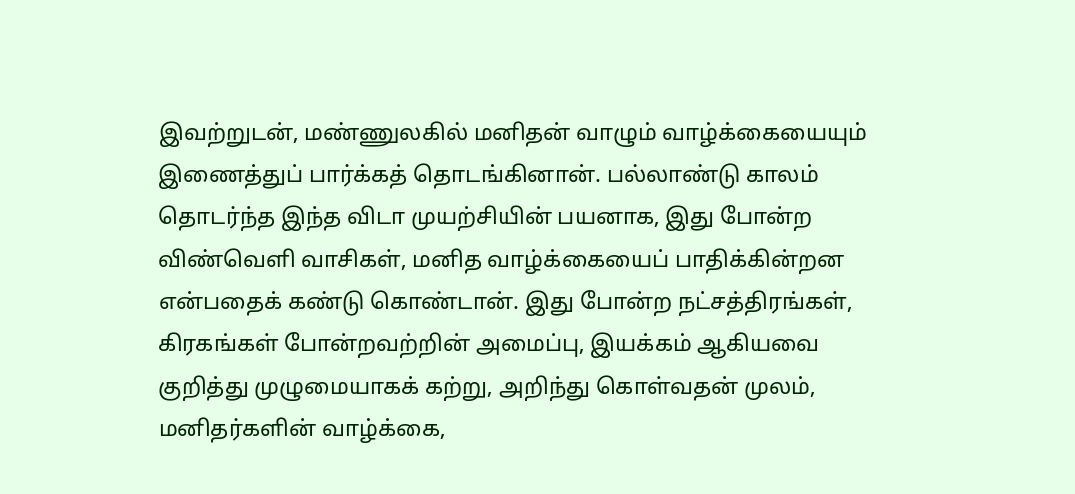இவற்றுடன், மண்ணுலகில் மனிதன் வாழும் வாழ்க்கையையும் இணைத்துப் பார்க்கத் தொடங்கினான். பல்லாண்டு காலம் தொடர்ந்த இந்த விடா முயற்சியின் பயனாக, இது போன்ற விண்வெளி வாசிகள், மனித வாழ்க்கையைப் பாதிக்கின்றன என்பதைக் கண்டு கொண்டான். இது போன்ற நட்சத்திரங்கள், கிரகங்கள் போன்றவற்றின் அமைப்பு, இயக்கம் ஆகியவை குறித்து முழுமையாகக் கற்று, அறிந்து கொள்வதன் முலம், மனிதர்களின் வாழ்க்கை,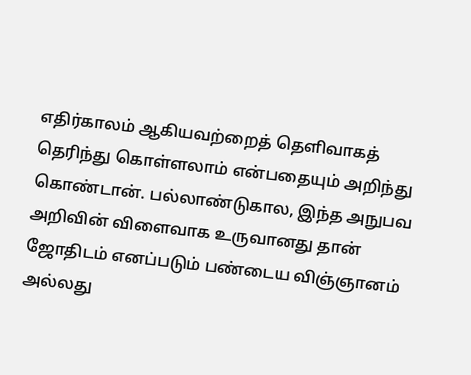எதிர்காலம் ஆகியவற்றைத் தெளிவாகத் தெரிந்து கொள்ளலாம் என்பதையும் அறிந்து கொண்டான். பல்லாண்டுகால, இந்த அநுபவ அறிவின் விளைவாக உருவானது தான் ஜோதிடம் எனப்படும் பண்டைய விஞ்ஞானம் அல்லது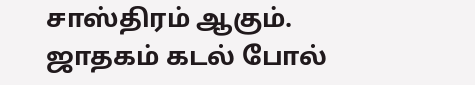சாஸ்திரம் ஆகும். ஜாதகம் கடல் போல்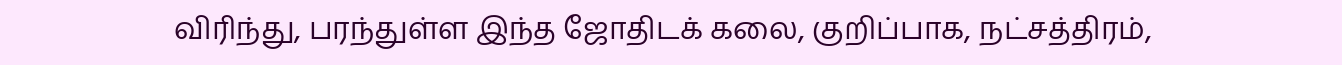விரிந்து, பரந்துள்ள இந்த ஜோதிடக் கலை, குறிப்பாக, நட்சத்திரம்,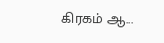கிரகம் ஆ...